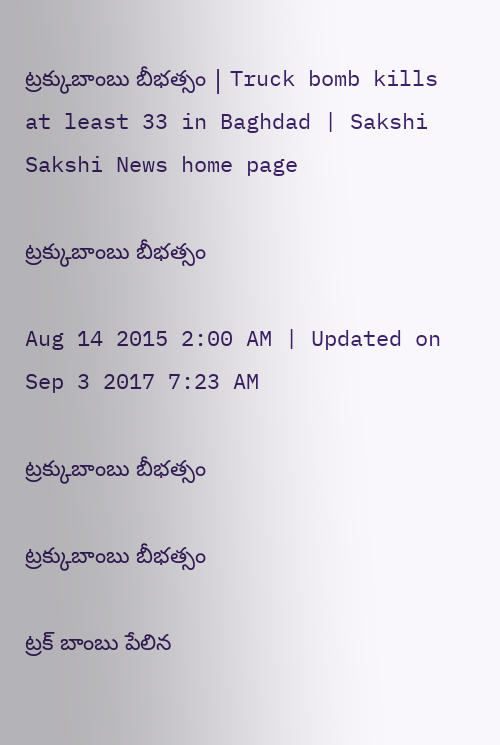ట్రక్కుబాంబు బీభత్సం | Truck bomb kills at least 33 in Baghdad | Sakshi
Sakshi News home page

ట్రక్కుబాంబు బీభత్సం

Aug 14 2015 2:00 AM | Updated on Sep 3 2017 7:23 AM

ట్రక్కుబాంబు బీభత్సం

ట్రక్కుబాంబు బీభత్సం

ట్రక్ బాంబు పేలిన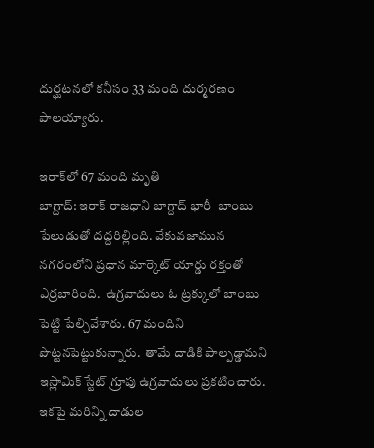దుర్ఘటనలో కనీసం 33 మంది దుర్మరణం పాలయ్యారు.

ఇరాక్‌లో 67 మంది మృతి
బాగ్దాద్: ఇరాక్ రాజధాని బాగ్దాద్ భారీ  బాంబు పేలుడుతో దద్దరిల్లింది. వేకువజామున నగరంలోని ప్రధాన మార్కెట్ యార్డు రక్తంతో ఎర్రబారింది.  ఉగ్రవాదులు ఓ ట్రక్కులో బాంబు పెట్టి పేల్చివేశారు. 67 మందిని పొట్టనపెట్టుకున్నారు.  తామే దాడికి పాల్పడ్డామని ఇస్లామిక్ స్టేట్ గ్రూపు ఉగ్రవాదులు ప్రకటించారు. ఇకపై మరిన్ని దాడుల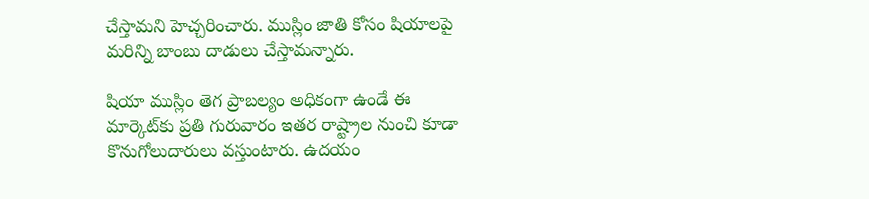చేస్తామని హెచ్చరించారు. ముస్లిం జాతి కోసం షియాలపై మరిన్ని బాంబు దాడులు చేస్తామన్నారు.

షియా ముస్లిం తెగ ప్రాబల్యం అధికంగా ఉండే ఈ మార్కెట్‌కు ప్రతి గురువారం ఇతర రాష్ట్రాల నుంచి కూడా కొనుగోలుదారులు వస్తుంటారు. ఉదయం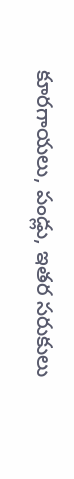కూరగాయలు, పండ్లు, ఇతర సరుకులు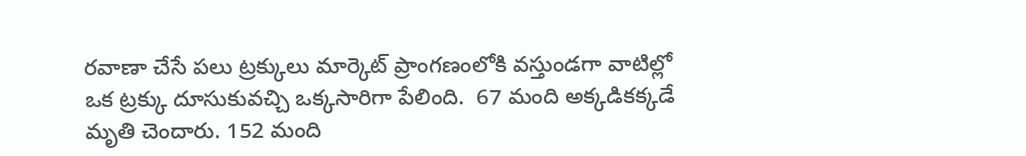రవాణా చేసే పలు ట్రక్కులు మార్కెట్ ప్రాంగణంలోకి వస్తుండగా వాటిల్లో ఒక ట్రక్కు దూసుకువచ్చి ఒక్కసారిగా పేలింది.  67 మంది అక్కడికక్కడే మృతి చెందారు. 152 మంది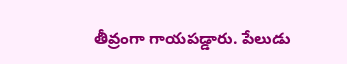తీవ్రంగా గాయపడ్డారు. పేలుడు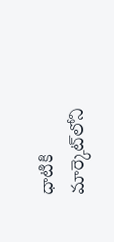ధాటికి మార్కెట్‌లోని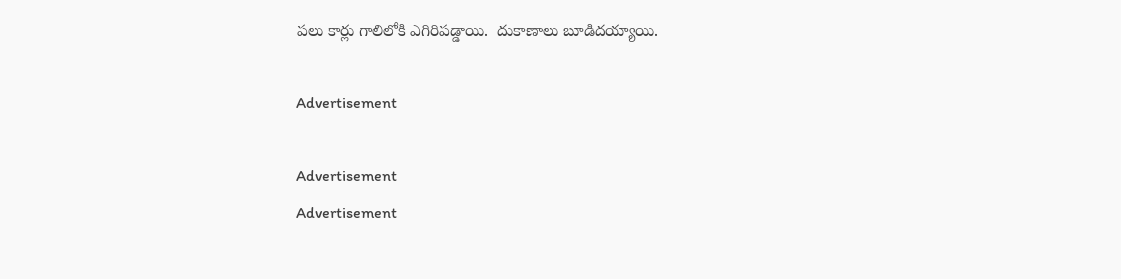పలు కార్లు గాలిలోకి ఎగిరిపడ్డాయి.  దుకాణాలు బూడిదయ్యాయి.

Advertisement

Advertisement
Advertisement